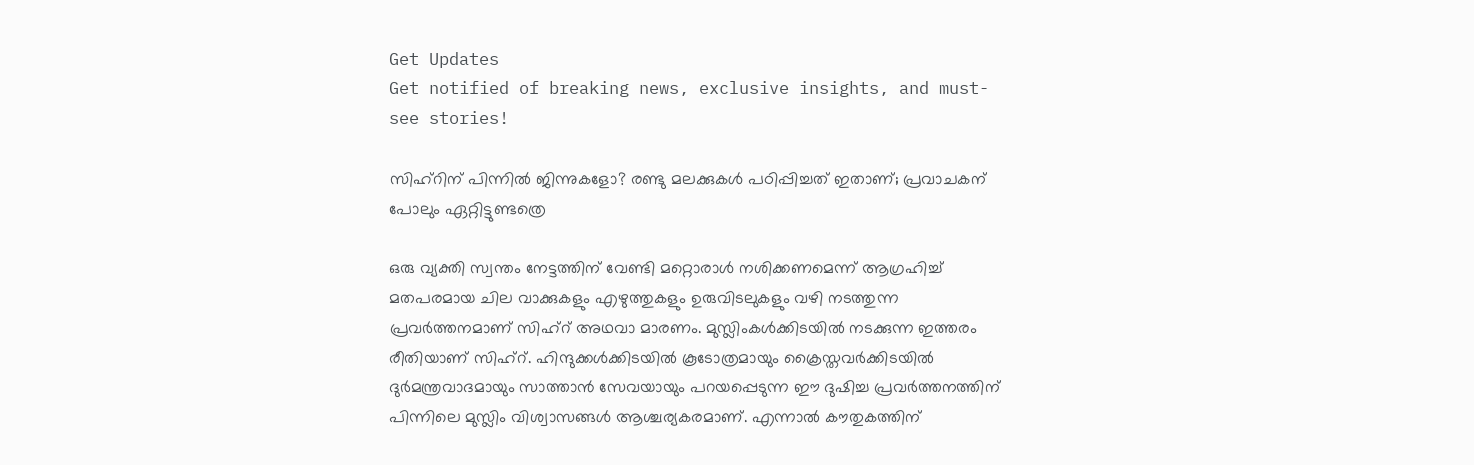Get Updates
Get notified of breaking news, exclusive insights, and must-see stories!

സിഹ്‌റിന് പിന്നില്‍ ജിന്നുകളോ? രണ്ടു മലക്കുകള്‍ പഠിപ്പിച്ചത് ഇതാണ്; പ്രവാചകന് പോലും ഏറ്റിട്ടുണ്ടത്രെ

ഒരു വ്യക്തി സ്വന്തം നേട്ടത്തിന് വേണ്ടി മറ്റൊരാള്‍ നശിക്കണമെന്ന് ആഗ്രഹിച്ച് മതപരമായ ചില വാക്കുകളും എഴുത്തുകളും ഉരുവിടലുകളും വഴി നടത്തുന്ന പ്രവര്‍ത്തനമാണ് സിഹ്‌റ് അഥവാ മാരണം. മുസ്ലിംകള്‍ക്കിടയില്‍ നടക്കുന്ന ഇത്തരം രീതിയാണ് സിഹ്‌റ്. ഹിന്ദുക്കള്‍ക്കിടയില്‍ കൂടോത്രമായും ക്രൈസ്തവര്‍ക്കിടയില്‍ ദുര്‍മന്ത്രവാദമായും സാത്താന്‍ സേവയായും പറയപ്പെടുന്ന ഈ ദുഷിച്ച പ്രവര്‍ത്തനത്തിന് പിന്നിലെ മുസ്ലിം വിശ്വാസങ്ങള്‍ ആശ്ചര്യകരമാണ്. എന്നാല്‍ കൗതുകത്തിന്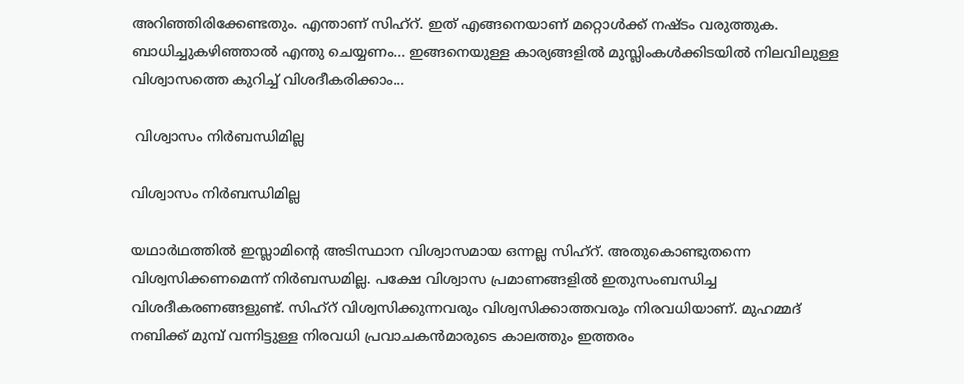അറിഞ്ഞിരിക്കേണ്ടതും. എന്താണ് സിഹ്‌റ്. ഇത് എങ്ങനെയാണ് മറ്റൊള്‍ക്ക് നഷ്ടം വരുത്തുക. ബാധിച്ചുകഴിഞ്ഞാല്‍ എന്തു ചെയ്യണം... ഇങ്ങനെയുള്ള കാര്യങ്ങളില്‍ മുസ്ലിംകള്‍ക്കിടയില്‍ നിലവിലുള്ള വിശ്വാസത്തെ കുറിച്ച് വിശദീകരിക്കാം...

 വിശ്വാസം നിര്‍ബന്ധിമില്ല

വിശ്വാസം നിര്‍ബന്ധിമില്ല

യഥാര്‍ഥത്തില്‍ ഇസ്ലാമിന്റെ അടിസ്ഥാന വിശ്വാസമായ ഒന്നല്ല സിഹ്‌റ്. അതുകൊണ്ടുതന്നെ വിശ്വസിക്കണമെന്ന് നിര്‍ബന്ധമില്ല. പക്ഷേ വിശ്വാസ പ്രമാണങ്ങളില്‍ ഇതുസംബന്ധിച്ച വിശദീകരണങ്ങളുണ്ട്. സിഹ്‌റ് വിശ്വസിക്കുന്നവരും വിശ്വസിക്കാത്തവരും നിരവധിയാണ്. മുഹമ്മദ് നബിക്ക് മുമ്പ് വന്നിട്ടുള്ള നിരവധി പ്രവാചകന്‍മാരുടെ കാലത്തും ഇത്തരം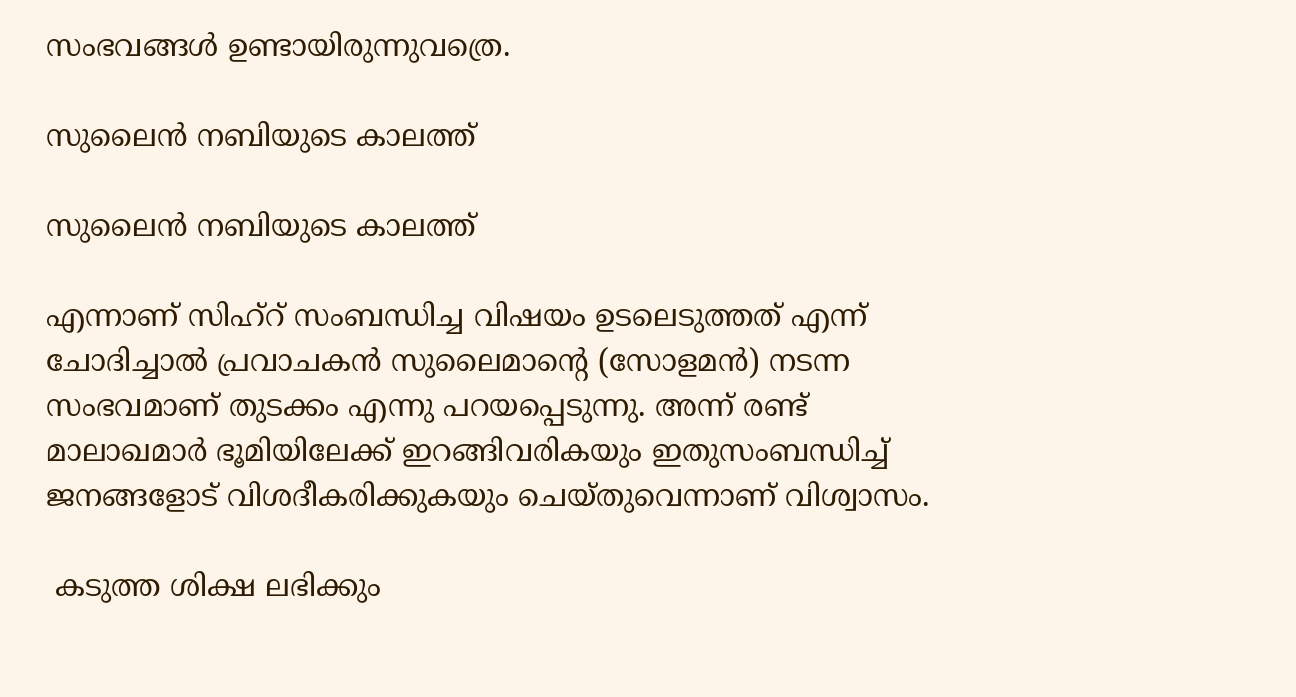സംഭവങ്ങള്‍ ഉണ്ടായിരുന്നുവത്രെ.

സുലൈന്‍ നബിയുടെ കാലത്ത്

സുലൈന്‍ നബിയുടെ കാലത്ത്

എന്നാണ് സിഹ്‌റ് സംബന്ധിച്ച വിഷയം ഉടലെടുത്തത് എന്ന് ചോദിച്ചാല്‍ പ്രവാചകന്‍ സുലൈമാന്റെ (സോളമന്‍) നടന്ന സംഭവമാണ് തുടക്കം എന്നു പറയപ്പെടുന്നു. അന്ന് രണ്ട് മാലാഖമാര്‍ ഭൂമിയിലേക്ക് ഇറങ്ങിവരികയും ഇതുസംബന്ധിച്ച് ജനങ്ങളോട് വിശദീകരിക്കുകയും ചെയ്തുവെന്നാണ് വിശ്വാസം.

 കടുത്ത ശിക്ഷ ലഭിക്കും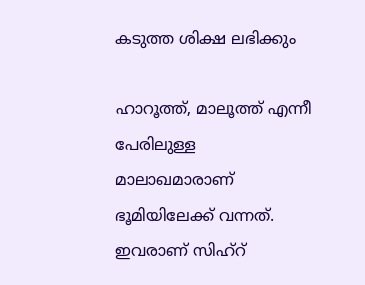കടുത്ത ശിക്ഷ ലഭിക്കും

ഹാറൂത്ത്, മാലൂത്ത് എന്നീ പേരിലുള്ള മാലാഖമാരാണ് ഭൂമിയിലേക്ക് വന്നത്. ഇവരാണ് സിഹ്‌റ്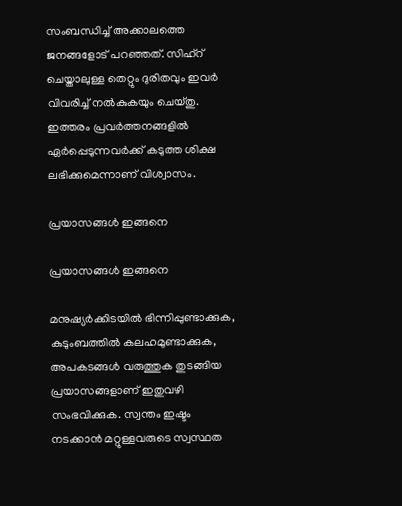സംബന്ധിച്ച് അക്കാലത്തെ ജനങ്ങളോട് പറഞ്ഞത്. സിഹ്‌റ് ചെയ്താലുള്ള തെറ്റും ദുരിതവും ഇവര്‍ വിവരിച്ച് നല്‍കുകയും ചെയ്തു. ഇത്തരം പ്രവര്‍ത്തനങ്ങളില്‍ ഏര്‍പ്പെടുന്നവര്‍ക്ക് കടുത്ത ശിക്ഷ ലഭിക്കുമെന്നാണ് വിശ്വാസം.

പ്രയാസങ്ങള്‍ ഇങ്ങനെ

പ്രയാസങ്ങള്‍ ഇങ്ങനെ

മനുഷ്യര്‍ക്കിടയില്‍ ഭിന്നിപ്പുണ്ടാക്കുക, കുടുംബത്തില്‍ കലഹമുണ്ടാക്കുക, അപകടങ്ങള്‍ വരുത്തുക തുടങ്ങിയ പ്രയാസങ്ങളാണ് ഇതുവഴി സംഭവിക്കുക. സ്വന്തം ഇഷ്ടം നടക്കാന്‍ മറ്റുള്ളവരുടെ സ്വസ്ഥത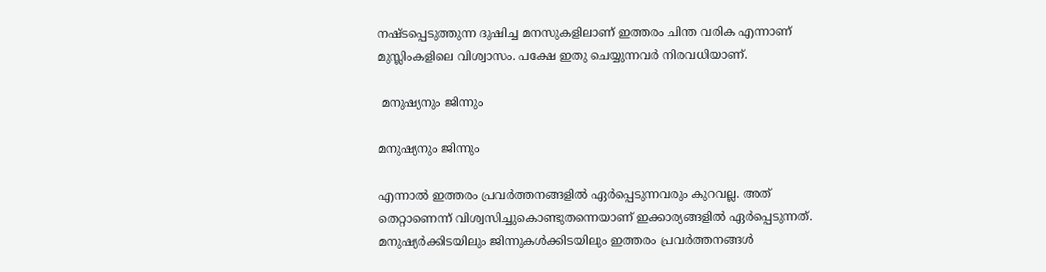നഷ്ടപ്പെടുത്തുന്ന ദുഷിച്ച മനസുകളിലാണ് ഇത്തരം ചിന്ത വരിക എന്നാണ് മുസ്ലിംകളിലെ വിശ്വാസം. പക്ഷേ ഇതു ചെയ്യുന്നവര്‍ നിരവധിയാണ്.

 മനുഷ്യനും ജിന്നും

മനുഷ്യനും ജിന്നും

എന്നാല്‍ ഇത്തരം പ്രവര്‍ത്തനങ്ങളില്‍ ഏര്‍പ്പെടുന്നവരും കുറവല്ല. അത് തെറ്റാണെന്ന് വിശ്വസിച്ചുകൊണ്ടുതന്നെയാണ് ഇക്കാര്യങ്ങളില്‍ ഏര്‍പ്പെടുന്നത്. മനുഷ്യര്‍ക്കിടയിലും ജിന്നുകള്‍ക്കിടയിലും ഇത്തരം പ്രവര്‍ത്തനങ്ങള്‍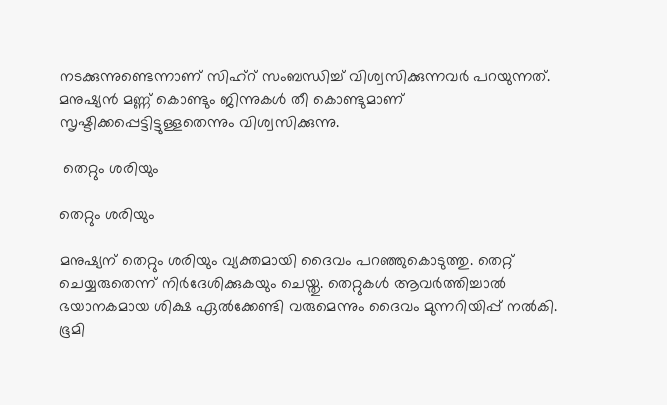നടക്കുന്നുണ്ടെന്നാണ് സിഹ്‌റ് സംബന്ധിച്ച് വിശ്വസിക്കുന്നവര്‍ പറയുന്നത്. മനുഷ്യന്‍ മണ്ണ് കൊണ്ടും ജിന്നുകള്‍ തീ കൊണ്ടുമാണ് സൃഷ്ടിക്കപ്പെട്ടിട്ടുള്ളതെന്നും വിശ്വസിക്കുന്നു.

 തെറ്റും ശരിയും

തെറ്റും ശരിയും

മനുഷ്യന് തെറ്റും ശരിയും വ്യക്തമായി ദൈവം പറഞ്ഞുകൊടുത്തു. തെറ്റ് ചെയ്യരുതെന്ന് നിര്‍ദേശിക്കുകയും ചെയ്തു. തെറ്റുകള്‍ ആവര്‍ത്തിച്ചാല്‍ ഭയാനകമായ ശിക്ഷ ഏല്‍ക്കേണ്ടി വരുമെന്നും ദൈവം മുന്നറിയിപ്പ് നല്‍കി. ഭൂമി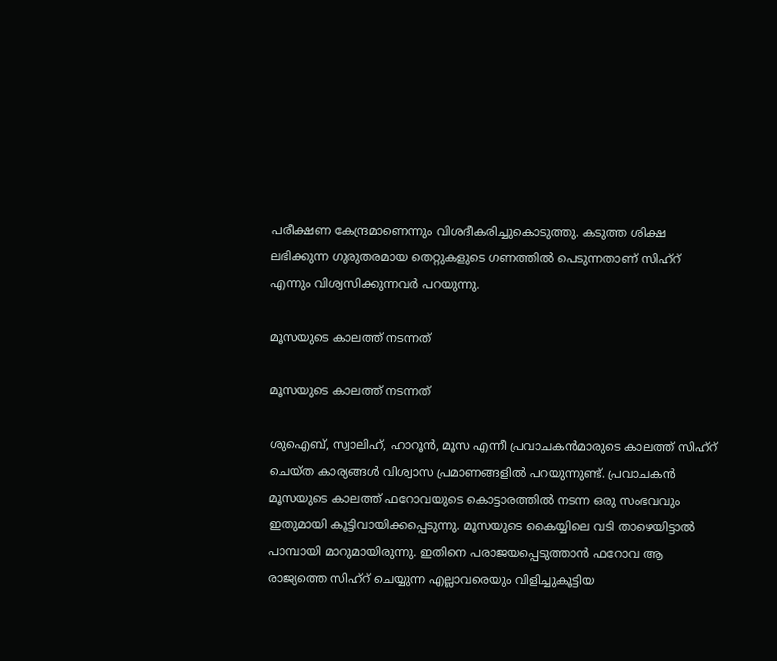പരീക്ഷണ കേന്ദ്രമാണെന്നും വിശദീകരിച്ചുകൊടുത്തു. കടുത്ത ശിക്ഷ ലഭിക്കുന്ന ഗുരുതരമായ തെറ്റുകളുടെ ഗണത്തില്‍ പെടുന്നതാണ് സിഹ്‌റ് എന്നും വിശ്വസിക്കുന്നവര്‍ പറയുന്നു.

മൂസയുടെ കാലത്ത് നടന്നത്

മൂസയുടെ കാലത്ത് നടന്നത്

ശുഐബ്, സ്വാലിഹ്, ഹാറൂന്‍, മൂസ എന്നീ പ്രവാചകന്‍മാരുടെ കാലത്ത് സിഹ്‌റ് ചെയ്ത കാര്യങ്ങള്‍ വിശ്വാസ പ്രമാണങ്ങളില്‍ പറയുന്നുണ്ട്. പ്രവാചകന്‍ മൂസയുടെ കാലത്ത് ഫറോവയുടെ കൊട്ടാരത്തില്‍ നടന്ന ഒരു സംഭവവും ഇതുമായി കൂട്ടിവായിക്കപ്പെടുന്നു. മൂസയുടെ കൈയ്യിലെ വടി താഴെയിട്ടാല്‍ പാമ്പായി മാറുമായിരുന്നു. ഇതിനെ പരാജയപ്പെടുത്താന്‍ ഫറോവ ആ രാജ്യത്തെ സിഹ്‌റ് ചെയ്യുന്ന എല്ലാവരെയും വിളിച്ചുകൂട്ടിയ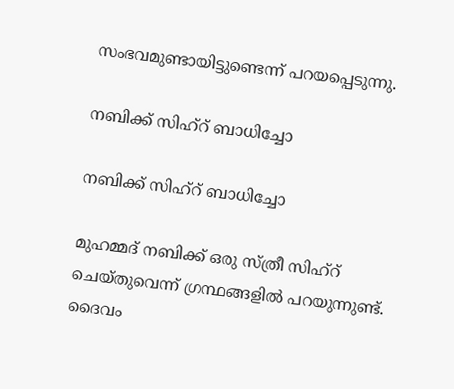സംഭവമുണ്ടായിട്ടുണ്ടെന്ന് പറയപ്പെടുന്നു.

നബിക്ക് സിഹ്‌റ് ബാധിച്ചോ

നബിക്ക് സിഹ്‌റ് ബാധിച്ചോ

മുഹമ്മദ് നബിക്ക് ഒരു സ്ത്രീ സിഹ്‌റ് ചെയ്തുവെന്ന് ഗ്രന്ഥങ്ങളില്‍ പറയുന്നുണ്ട്. ദൈവം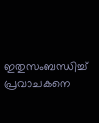ഇതുസംബന്ധിച്ച് പ്രവാചകനെ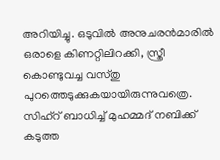അറിയിച്ചു. ഒടുവില്‍ അനുചരന്‍മാരില്‍ ഒരാളെ കിണറ്റിലിറക്കി, സ്ത്രീ കൊണ്ടുവച്ച വസ്തു പുറത്തെടുക്കുകയായിരുന്നുവത്രെ. സിഹ്‌റ് ബാധിച്ച് മുഹമ്മദ് നബിക്ക് കടുത്ത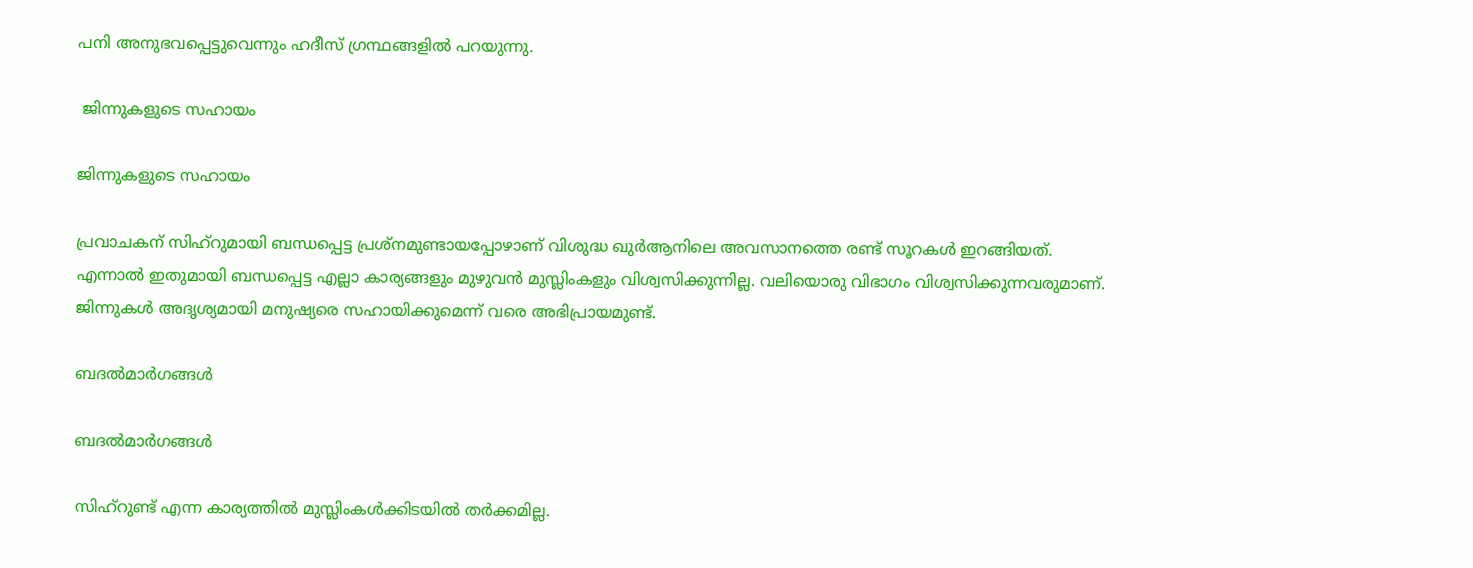പനി അനുഭവപ്പെട്ടുവെന്നും ഹദീസ് ഗ്രന്ഥങ്ങളില്‍ പറയുന്നു.

 ജിന്നുകളുടെ സഹായം

ജിന്നുകളുടെ സഹായം

പ്രവാചകന് സിഹ്‌റുമായി ബന്ധപ്പെട്ട പ്രശ്‌നമുണ്ടായപ്പോഴാണ് വിശുദ്ധ ഖുര്‍ആനിലെ അവസാനത്തെ രണ്ട് സൂറകള്‍ ഇറങ്ങിയത്. എന്നാല്‍ ഇതുമായി ബന്ധപ്പെട്ട എല്ലാ കാര്യങ്ങളും മുഴുവന്‍ മുസ്ലിംകളും വിശ്വസിക്കുന്നില്ല. വലിയൊരു വിഭാഗം വിശ്വസിക്കുന്നവരുമാണ്. ജിന്നുകള്‍ അദൃശ്യമായി മനുഷ്യരെ സഹായിക്കുമെന്ന് വരെ അഭിപ്രായമുണ്ട്.

ബദല്‍മാര്‍ഗങ്ങള്‍

ബദല്‍മാര്‍ഗങ്ങള്‍

സിഹ്‌റുണ്ട് എന്ന കാര്യത്തില്‍ മുസ്ലിംകള്‍ക്കിടയില്‍ തര്‍ക്കമില്ല.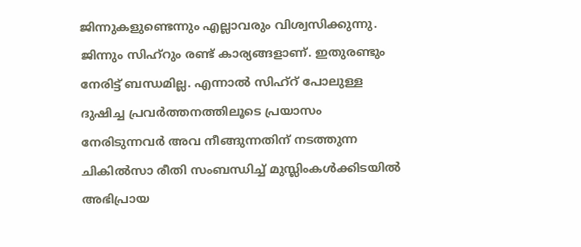ജിന്നുകളുണ്ടെന്നും എല്ലാവരും വിശ്വസിക്കുന്നു. ജിന്നും സിഹ്‌റും രണ്ട് കാര്യങ്ങളാണ്. ഇതുരണ്ടും നേരിട്ട് ബന്ധമില്ല. എന്നാല്‍ സിഹ്‌റ് പോലുള്ള ദുഷിച്ച പ്രവര്‍ത്തനത്തിലൂടെ പ്രയാസം നേരിടുന്നവര്‍ അവ നീങ്ങുന്നതിന് നടത്തുന്ന ചികില്‍സാ രീതി സംബന്ധിച്ച് മുസ്ലിംകള്‍ക്കിടയില്‍ അഭിപ്രായ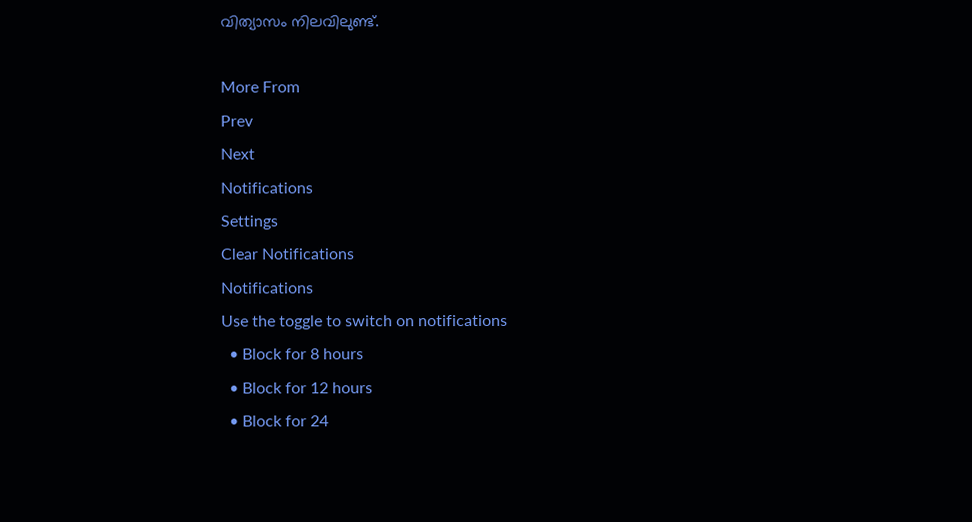വിത്യാസം നിലവിലുണ്ട്.

More From
Prev
Next
Notifications
Settings
Clear Notifications
Notifications
Use the toggle to switch on notifications
  • Block for 8 hours
  • Block for 12 hours
  • Block for 24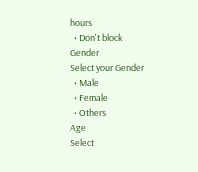hours
  • Don't block
Gender
Select your Gender
  • Male
  • Female
  • Others
Age
Select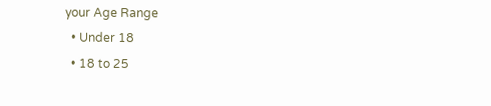your Age Range
  • Under 18
  • 18 to 25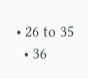• 26 to 35
  • 36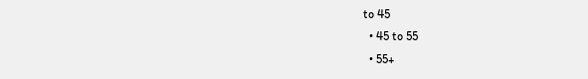to 45
  • 45 to 55
  • 55+